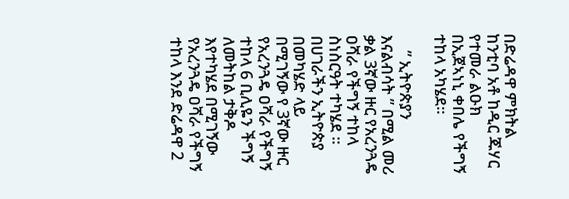በድሬዳዋ ምክትል ከንቲባ አቶ ከዲር ጁሃር የተመራ ልዑክ በኢጀኣነኒ ቀበሌ የችግኝ ተከላ አካሄደ።

    ” ኢትዮጵያን እናልብሳት ” በሚል መሪ ቃል 3ኛው ዙር የአረንጓዴ ዐሻራ የችግኝ ተከላ ስነስርዓት ተካሄደ ። በሀገራችን ኢትዮጵያ በመካሄድ ላይ በሚገኝው የ 3ኛው ዙር የአረንጓዴ ዐሻራ የችግኝ ተከላ 6 ቢሊዬን ችግኝ ለመትከል ታቅዶ እየተካሄደ በሚገኝው የአረንጓዴ ዐሻራ የችግኝ ተከላ እንደ ድሬዳዋ 2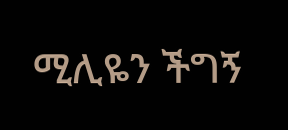ሚሊዬን ችግኝ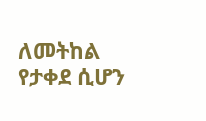ለመትከል የታቀደ ሲሆን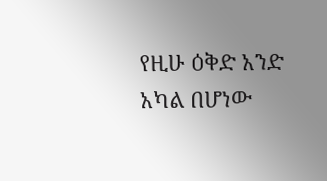የዚሁ ዕቅድ አንድ አካል በሆነው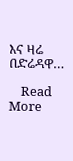እና ዛሬ በድሬዳዋ…

    Read More